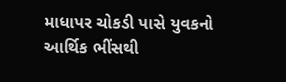માધાપર ચોકડી પાસે યુવકનો આર્થિક ભીંસથી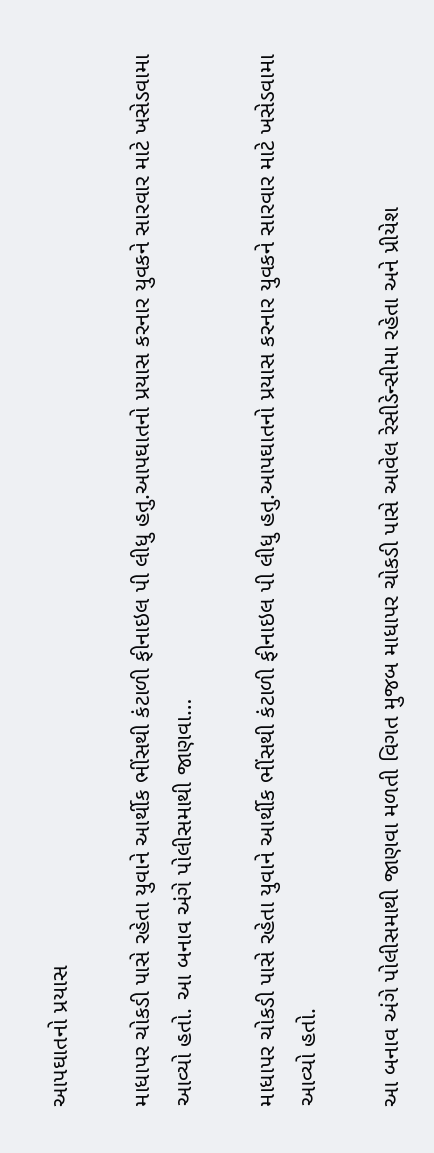આપઘાતનો પ્રયાસ

માધાપર ચોકડી પાસે રહેતા યુવાને આર્થીક ભીંસથી કંટાળી ફીનાઇલ પી લીધુ હતુ.આપઘાતનો પ્રયાસ કરનાર યુવકને સારવાર માટે ખસેડવામા આવ્યો હતો. આ બનાવ અંગે પોલીસમાથી જાણવા…

માધાપર ચોકડી પાસે રહેતા યુવાને આર્થીક ભીંસથી કંટાળી ફીનાઇલ પી લીધુ હતુ.આપઘાતનો પ્રયાસ કરનાર યુવકને સારવાર માટે ખસેડવામા આવ્યો હતો.

આ બનાવ અંગે પોલીસમાથી જાણવા મળતી વિગત મુજબ માધાપર ચોકડી પાસે આવેલ રેસીડેન્સીમા રહેતા અને પ્રીયેશ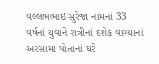વલ્લભભાઇ સુરેજા નામનાં 33 વર્ષનાં યુવાને રાત્રીનાં દશેક વાગ્યાનાં અરસામા પોતાનાં ઘરે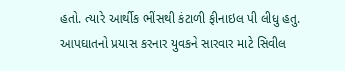હતો. ત્યારે આર્થીક ભીંસથી કંટાળી ફીનાઇલ પી લીધુ હતુ. આપઘાતનો પ્રયાસ કરનાર યુવકને સારવાર માટે સિવીલ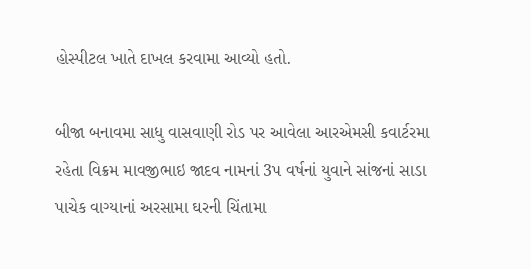હોસ્પીટલ ખાતે દાખલ કરવામા આવ્યો હતો.

બીજા બનાવમા સાધુ વાસવાણી રોડ પર આવેલા આરએમસી કવાર્ટરમા રહેતા વિક્રમ માવજીભાઇ જાદવ નામનાં 3પ વર્ષનાં યુવાને સાંજનાં સાડા પાચેક વાગ્યાનાં અરસામા ઘરની ચિંતામા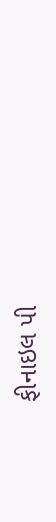ફીનાઇલ પી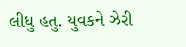લીધુ હતુ. યુવકને ઝેરી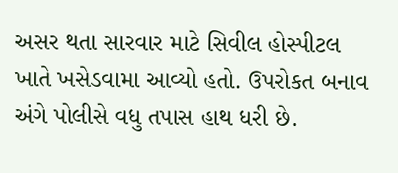અસર થતા સારવાર માટે સિવીલ હોસ્પીટલ ખાતે ખસેડવામા આવ્યો હતો. ઉપરોકત બનાવ અંગે પોલીસે વધુ તપાસ હાથ ધરી છે.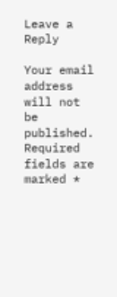Leave a Reply

Your email address will not be published. Required fields are marked *